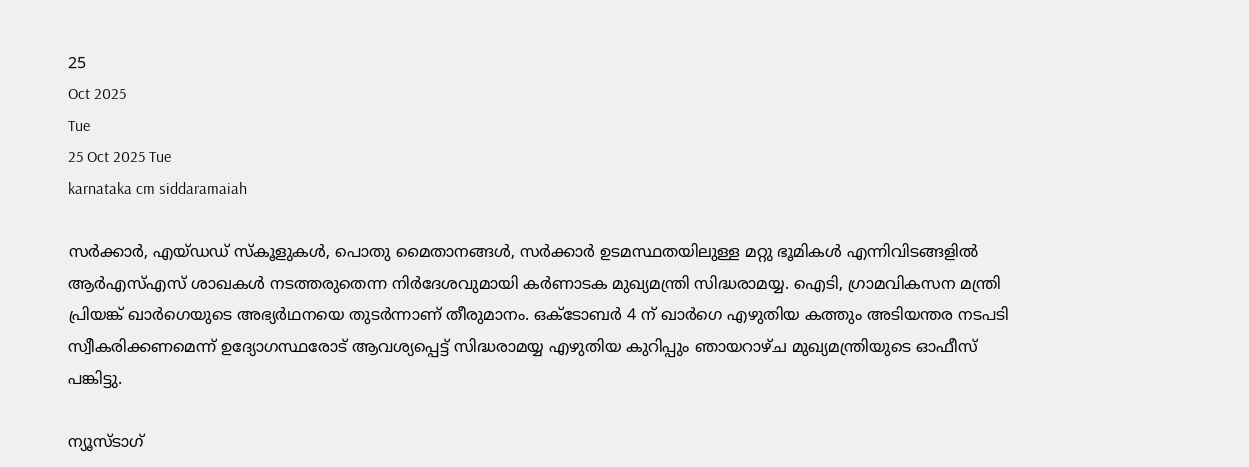25
Oct 2025
Tue
25 Oct 2025 Tue
karnataka cm siddaramaiah

സര്‍ക്കാര്‍, എയ്ഡഡ് സ്‌കൂളുകള്‍, പൊതു മൈതാനങ്ങള്‍, സര്‍ക്കാര്‍ ഉടമസ്ഥതയിലുള്ള മറ്റു ഭൂമികള്‍ എന്നിവിടങ്ങളില്‍ ആര്‍എസ്എസ് ശാഖകള്‍ നടത്തരുതെന്ന നിര്‍ദേശവുമായി കര്‍ണാടക മുഖ്യമന്ത്രി സിദ്ധരാമയ്യ. ഐടി, ഗ്രാമവികസന മന്ത്രി പ്രിയങ്ക് ഖാര്‍ഗെയുടെ അഭ്യര്‍ഥനയെ തുടര്‍ന്നാണ് തീരുമാനം. ഒക്ടോബര്‍ 4 ന് ഖാര്‍ഗെ എഴുതിയ കത്തും അടിയന്തര നടപടി സ്വീകരിക്കണമെന്ന് ഉദ്യോഗസ്ഥരോട് ആവശ്യപ്പെട്ട് സിദ്ധരാമയ്യ എഴുതിയ കുറിപ്പും ഞായറാഴ്ച മുഖ്യമന്ത്രിയുടെ ഓഫീസ് പങ്കിട്ടു.

ന്യൂസ്ടാഗ്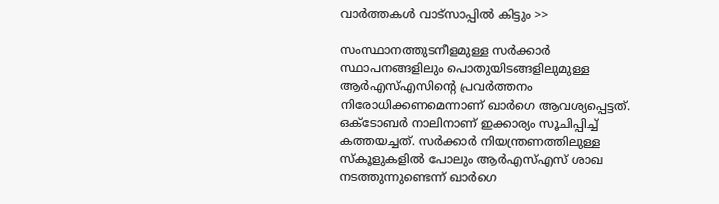വാര്‍ത്തകള്‍ വാട്‌സാപ്പില്‍ കിട്ടും >>

സംസ്ഥാനത്തുടനീളമുള്ള സര്‍ക്കാര്‍ സ്ഥാപനങ്ങളിലും പൊതുയിടങ്ങളിലുമുള്ള ആര്‍എസ്എസിന്റെ പ്രവര്‍ത്തനം നിരോധിക്കണമെന്നാണ് ഖാര്‍ഗെ ആവശ്യപ്പെട്ടത്. ഒക്ടോബര്‍ നാലിനാണ് ഇക്കാര്യം സൂചിപ്പിച്ച് കത്തയച്ചത്. സര്‍ക്കാര്‍ നിയന്ത്രണത്തിലുള്ള സ്‌കൂളുകളില്‍ പോലും ആര്‍എസ്എസ് ശാഖ നടത്തുന്നുണ്ടെന്ന് ഖാര്‍ഗെ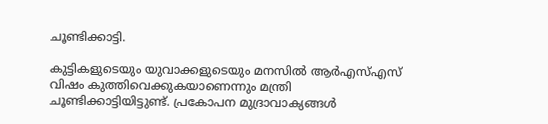ചൂണ്ടിക്കാട്ടി.

കുട്ടികളുടെയും യുവാക്കളുടെയും മനസില്‍ ആര്‍എസ്എസ് വിഷം കുത്തിവെക്കുകയാണെന്നും മന്ത്രി ചൂണ്ടിക്കാട്ടിയിട്ടുണ്ട്. പ്രകോപന മുദ്രാവാക്യങ്ങള്‍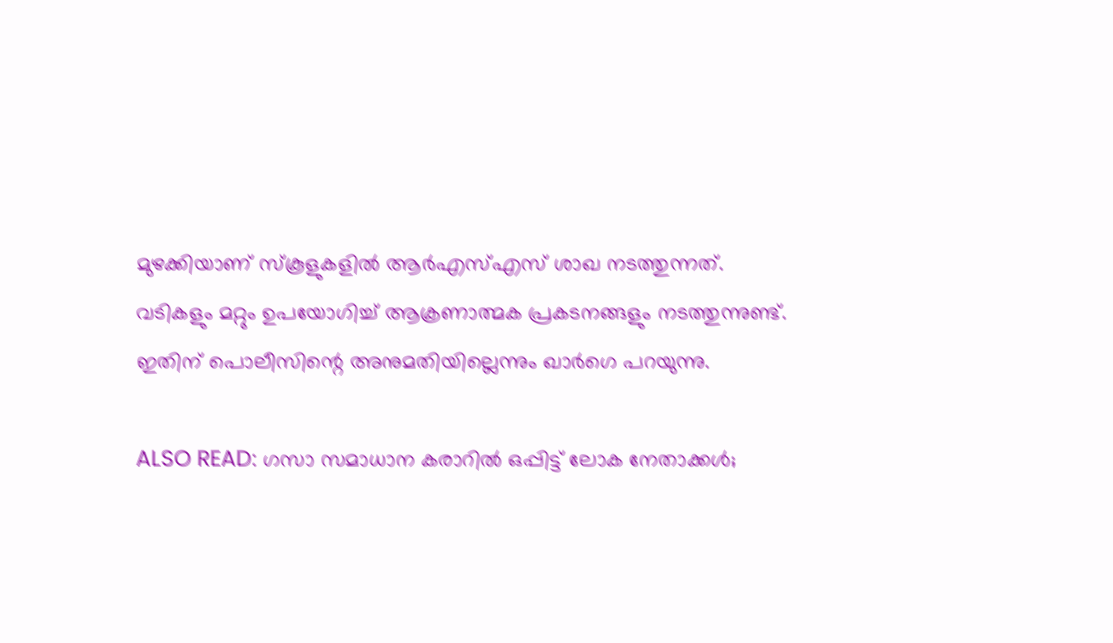മുഴക്കിയാണ് സ്‌കൂളുകളില്‍ ആര്‍എസ്എസ് ശാഖ നടത്തുന്നത്. വടികളും മറ്റും ഉപയോഗിച്ച് ആക്രണാത്മക പ്രകടനങ്ങളും നടത്തുന്നുണ്ട്. ഇതിന് പൊലീസിന്റെ അനുമതിയില്ലെന്നും ഖാര്‍ഗെ പറയുന്നു.

ALSO READ: ഗസാ സമാധാന കരാറില്‍ ഒപ്പിട്ട് ലോക നേതാക്കള്‍;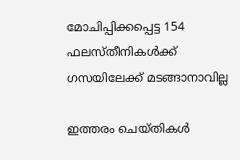മോചിപ്പിക്കപ്പെട്ട 154 ഫലസ്തീനികള്‍ക്ക് ഗസയിലേക്ക് മടങ്ങാനാവില്ല

ഇത്തരം ചെയ്തികള്‍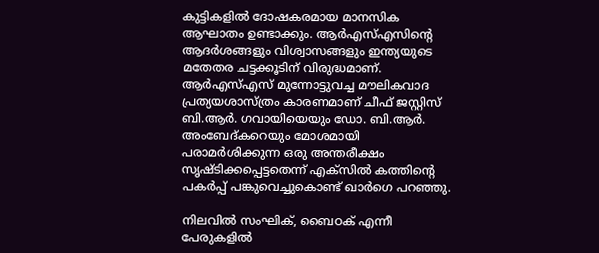കുട്ടികളില്‍ ദോഷകരമായ മാനസിക ആഘാതം ഉണ്ടാക്കും. ആര്‍എസ്എസിന്റെ ആദര്‍ശങ്ങളും വിശ്വാസങ്ങളും ഇന്ത്യയുടെ മതേതര ചട്ടക്കൂടിന് വിരുദ്ധമാണ്. ആര്‍എസ്എസ് മുന്നോട്ടുവച്ച മൗലികവാദ പ്രത്യയശാസ്ത്രം കാരണമാണ് ചീഫ് ജസ്റ്റിസ് ബി.ആര്‍. ഗവായിയെയും ഡോ. ബി.ആര്‍. അംബേദ്കറെയും മോശമായി പരാമര്‍ശിക്കുന്ന ഒരു അന്തരീക്ഷം സൃഷ്ടിക്കപ്പെട്ടതെന്ന് എക്സില്‍ കത്തിന്റെ പകര്‍പ്പ് പങ്കുവെച്ചുകൊണ്ട് ഖാര്‍ഗെ പറഞ്ഞു.

നിലവില്‍ സംഘിക്, ബൈഠക് എന്നീ പേരുകളില്‍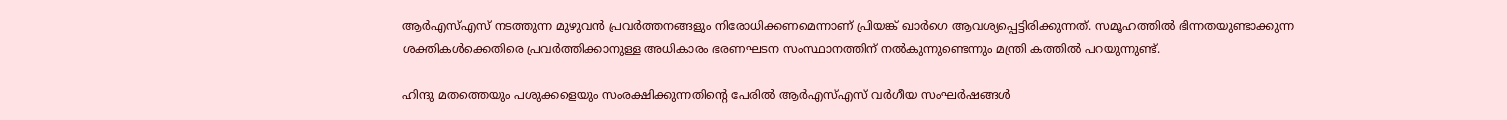ആര്‍എസ്എസ് നടത്തുന്ന മുഴുവന്‍ പ്രവര്‍ത്തനങ്ങളും നിരോധിക്കണമെന്നാണ് പ്രിയങ്ക് ഖാര്‍ഗെ ആവശ്യപ്പെട്ടിരിക്കുന്നത്. സമൂഹത്തില്‍ ഭിന്നതയുണ്ടാക്കുന്ന ശക്തികള്‍ക്കെതിരെ പ്രവര്‍ത്തിക്കാനുള്ള അധികാരം ഭരണഘടന സംസ്ഥാനത്തിന് നല്‍കുന്നുണ്ടെന്നും മന്ത്രി കത്തില്‍ പറയുന്നുണ്ട്.

ഹിന്ദു മതത്തെയും പശുക്കളെയും സംരക്ഷിക്കുന്നതിന്റെ പേരില്‍ ആര്‍എസ്എസ് വര്‍ഗീയ സംഘര്‍ഷങ്ങള്‍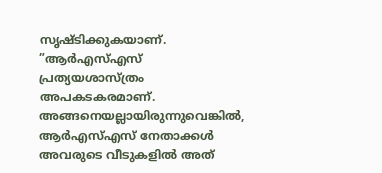സൃഷ്ടിക്കുകയാണ്. ”ആര്‍എസ്എസ് പ്രത്യയശാസ്ത്രം അപകടകരമാണ്. അങ്ങനെയല്ലായിരുന്നുവെങ്കില്‍, ആര്‍എസ്എസ് നേതാക്കള്‍ അവരുടെ വീടുകളില്‍ അത്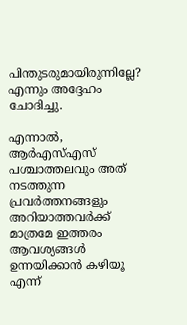പിന്തുടരുമായിരുന്നില്ലേ? എന്നും അദ്ദേഹം ചോദിച്ചു.

എന്നാല്‍, ആര്‍എസ്എസ് പശ്ചാത്തലവും അത് നടത്തുന്ന പ്രവര്‍ത്തനങ്ങളും അറിയാത്തവര്‍ക്ക് മാത്രമേ ഇത്തരം ആവശ്യങ്ങള്‍ ഉന്നയിക്കാന്‍ കഴിയൂ എന്ന്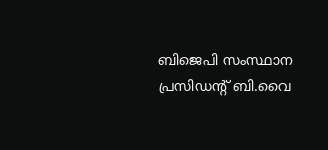ബിജെപി സംസ്ഥാന പ്രസിഡന്റ് ബി.വൈ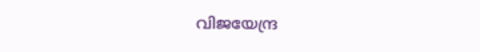വിജയേന്ദ്ര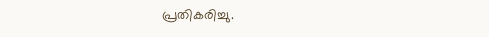പ്രതികരിച്ചു.